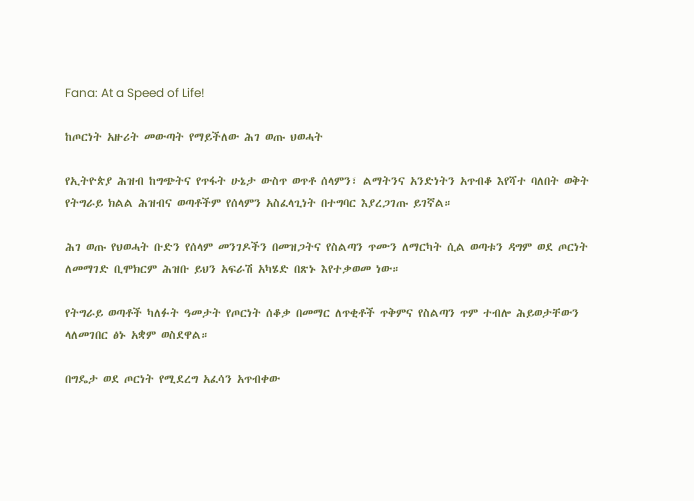Fana: At a Speed of Life!

ከጦርነት አዙሪት መውጣት የማይችለው ሕገ ወጡ ህወሓት

የኢትዮጵያ ሕዝብ ከግጭትና የጥፋት ሁኔታ ውስጥ ወጥቶ ሰላምን፣ ልማትንና አንድነትን አጥብቆ እየሻተ ባለበት ወቅት የትግራይ ክልል ሕዝብና ወጣቶችም የሰላምን አስፈላጊነት በተግባር እያረጋገጡ ይገኛል።

ሕገ ወጡ የህወሓት ቡድን የሰላም መንገዶችን በመዝጋትና የስልጣን ጥሙን ለማርካት ሲል ወጣቱን ዳግም ወደ ጦርነት ለመማገድ ቢሞክርም ሕዝቡ ይህን አፍራሽ አካሄድ በጽኑ እየተቃወመ ነው።

የትግራይ ወጣቶች ካለፉት ዓመታት የጦርነት ሰቆቃ በመማር ለጥቂቶች ጥቅምና የስልጣን ጥም ተብሎ ሕይወታቸውን ላለመገበር ፅኑ አቋም ወስደዋል።

በግዴታ ወደ ጦርነት የሚደረግ አፈሳን አጥብቀው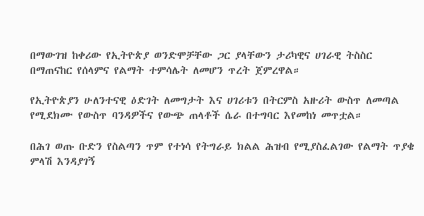በማውገዝ ከቀሪው የኢትዮጵያ ወንድሞቻቸው ጋር ያላቸውን ታሪካዊና ሀገራዊ ትስስር በማጠናከር የሰላምና የልማት ተምሳሌት ለመሆን ጥረት ጀምረዋል።

የኢትዮጵያን ሁለንተናዊ ዕድገት ለመግታት እና ሀገሪቱን በትርምስ አዙሪት ውስጥ ለመጣል የሚደክሙ የውስጥ ባንዳዎችና የውጭ ጠላቶች ሴራ በተግባር እየመከነ መጥቷል።

በሕገ ወጡ ቡድን የስልጣን ጥም የተነሳ የትግራይ ክልል ሕዝብ የሚያስፈልገው የልማት ጥያቄ ምላሽ እንዳያገኝ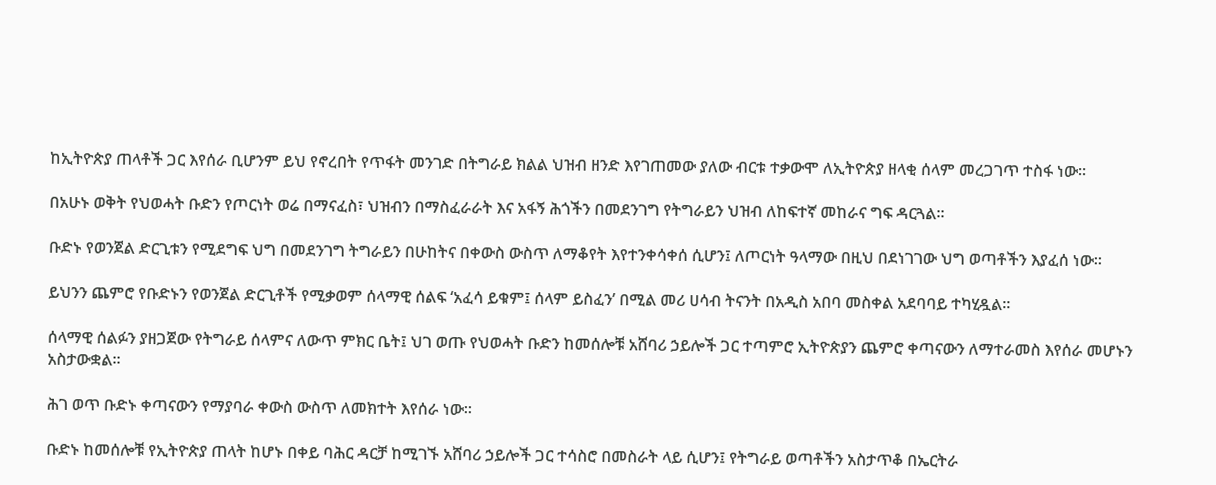ከኢትዮጵያ ጠላቶች ጋር እየሰራ ቢሆንም ይህ የኖረበት የጥፋት መንገድ በትግራይ ክልል ህዝብ ዘንድ እየገጠመው ያለው ብርቱ ተቃውሞ ለኢትዮጵያ ዘላቂ ሰላም መረጋገጥ ተስፋ ነው።

በአሁኑ ወቅት የህወሓት ቡድን የጦርነት ወሬ በማናፈስ፣ ህዝብን በማስፈራራት እና አፋኝ ሕጎችን በመደንገግ የትግራይን ህዝብ ለከፍተኛ መከራና ግፍ ዳርጓል።

ቡድኑ የወንጀል ድርጊቱን የሚደግፍ ህግ በመደንገግ ትግራይን በሁከትና በቀውስ ውስጥ ለማቆየት እየተንቀሳቀሰ ሲሆን፤ ለጦርነት ዓላማው በዚህ በደነገገው ህግ ወጣቶችን እያፈሰ ነው።

ይህንን ጨምሮ የቡድኑን የወንጀል ድርጊቶች የሚቃወም ሰላማዊ ሰልፍ ‘አፈሳ ይቁም፤ ሰላም ይስፈን’ በሚል መሪ ሀሳብ ትናንት በአዲስ አበባ መስቀል አደባባይ ተካሂዷል።

ሰላማዊ ሰልፉን ያዘጋጀው የትግራይ ሰላምና ለውጥ ምክር ቤት፤ ህገ ወጡ የህወሓት ቡድን ከመሰሎቹ አሸባሪ ኃይሎች ጋር ተጣምሮ ኢትዮጵያን ጨምሮ ቀጣናውን ለማተራመስ እየሰራ መሆኑን አስታውቋል።

ሕገ ወጥ ቡድኑ ቀጣናውን የማያባራ ቀውስ ውስጥ ለመክተት እየሰራ ነው።

ቡድኑ ከመሰሎቹ የኢትዮጵያ ጠላት ከሆኑ በቀይ ባሕር ዳርቻ ከሚገኙ አሸባሪ ኃይሎች ጋር ተሳስሮ በመስራት ላይ ሲሆን፤ የትግራይ ወጣቶችን አስታጥቆ በኤርትራ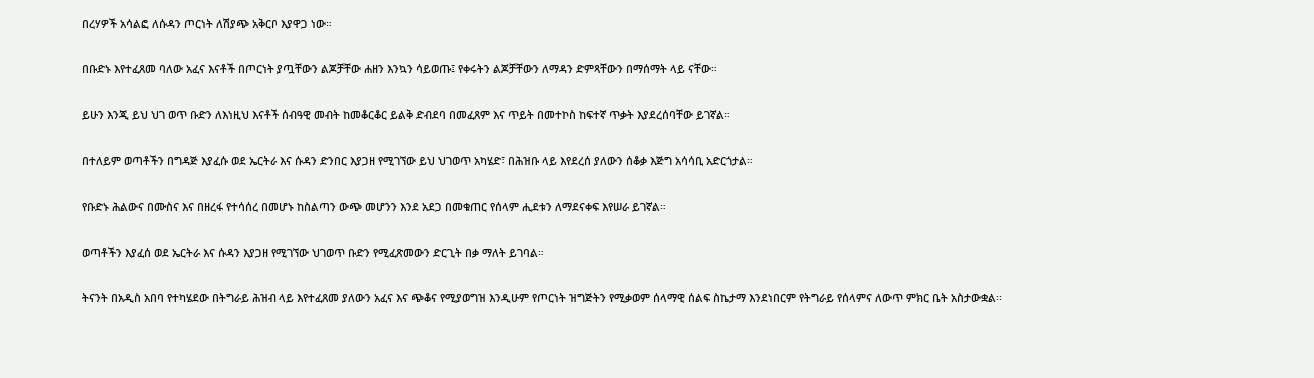በረሃዎች አሳልፎ ለሱዳን ጦርነት ለሽያጭ አቅርቦ እያዋጋ ነው።

በቡድኑ እየተፈጸመ ባለው አፈና እናቶች በጦርነት ያጧቸውን ልጆቻቸው ሐዘን እንኳን ሳይወጡ፤ የቀሩትን ልጆቻቸውን ለማዳን ድምጻቸውን በማሰማት ላይ ናቸው።

ይሁን እንጂ ይህ ህገ ወጥ ቡድን ለእነዚህ እናቶች ሰብዓዊ መብት ከመቆርቆር ይልቅ ድብደባ በመፈጸም እና ጥይት በመተኮስ ከፍተኛ ጥቃት እያደረሰባቸው ይገኛል።

በተለይም ወጣቶችን በግዳጅ እያፈሱ ወደ ኤርትራ እና ሱዳን ድንበር እያጋዘ የሚገኘው ይህ ህገወጥ አካሄድ፣ በሕዝቡ ላይ እየደረሰ ያለውን ሰቆቃ እጅግ አሳሳቢ አድርጎታል።

የቡድኑ ሕልውና በሙስና እና በዘረፋ የተሳሰረ በመሆኑ ከስልጣን ውጭ መሆንን እንደ አደጋ በመቁጠር የሰላም ሒደቱን ለማደናቀፍ እየሠራ ይገኛል።

ወጣቶችን እያፈሰ ወደ ኤርትራ እና ሱዳን እያጋዘ የሚገኘው ህገወጥ ቡድን የሚፈጽመውን ድርጊት በቃ ማለት ይገባል።

ትናንት በአዲስ አበባ የተካሄደው በትግራይ ሕዝብ ላይ እየተፈጸመ ያለውን አፈና እና ጭቆና የሚያወግዝ እንዲሁም የጦርነት ዝግጅትን የሚቃወም ሰላማዊ ሰልፍ ስኬታማ እንደነበርም የትግራይ የሰላምና ለውጥ ምክር ቤት አስታውቋል፡፡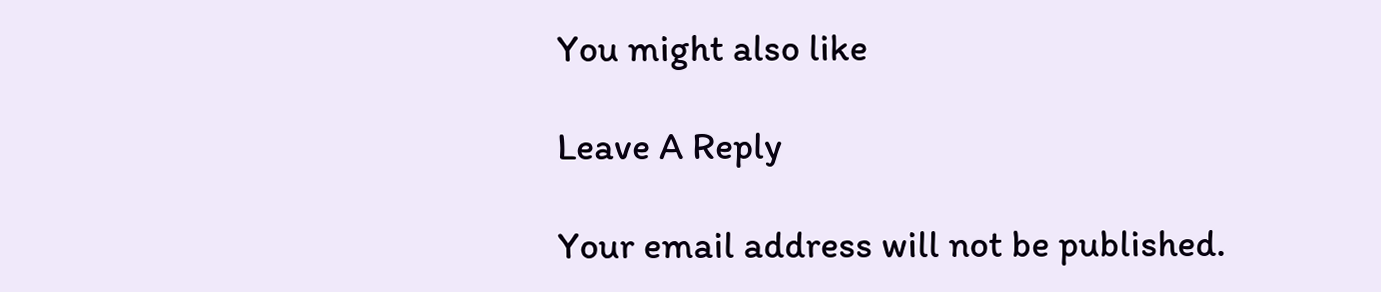You might also like

Leave A Reply

Your email address will not be published.